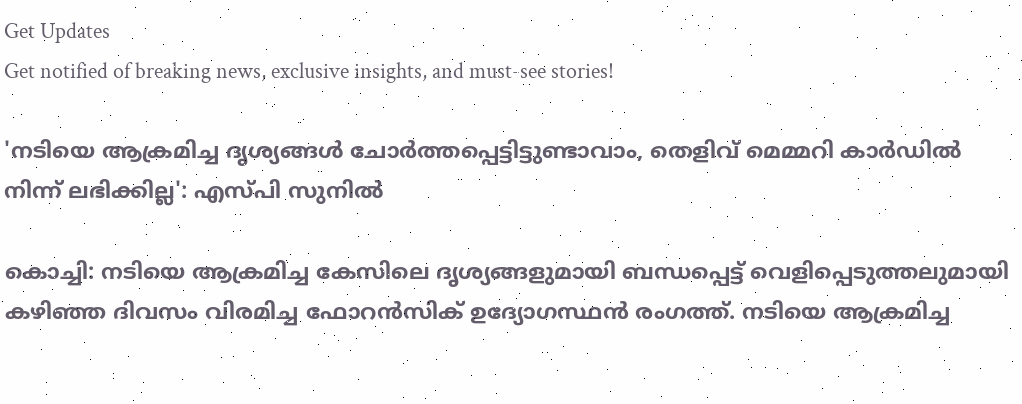Get Updates
Get notified of breaking news, exclusive insights, and must-see stories!

'നടിയെ ആക്രമിച്ച ദൃശ്യങ്ങൾ ചോർത്തപ്പെട്ടിട്ടുണ്ടാവാം, തെളിവ് മെമ്മറി കാര്‍ഡിൽ നിന്ന് ലഭിക്കില്ല': എസ്പി സുനിൽ

കൊച്ചി: നടിയെ ആക്രമിച്ച കേസിലെ ദൃശ്യങ്ങളുമായി ബന്ധപ്പെട്ട് വെളിപ്പെടുത്തലുമായി കഴിഞ്ഞ ദിവസം വിരമിച്ച ഫോറന്‍സിക് ഉദ്യോഗസ്ഥന്‍ രംഗത്ത്. നടിയെ ആക്രമിച്ച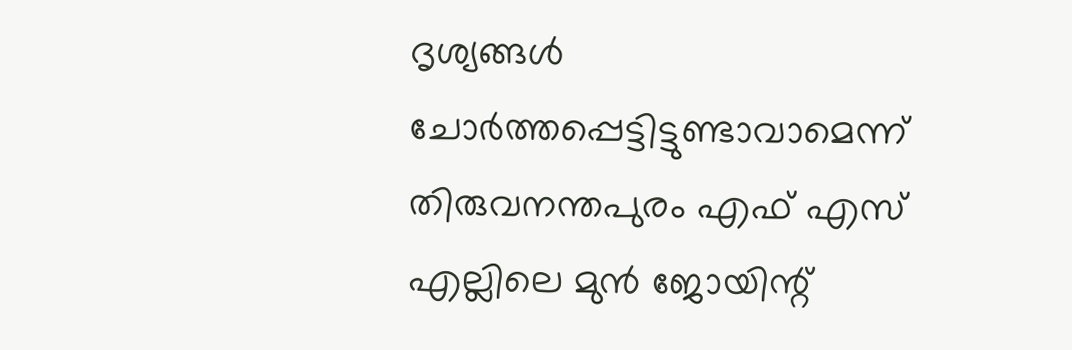ദൃശ്യങ്ങള്‍ ചോര്‍ത്തപ്പെട്ടിട്ടുണ്ടാവാമെന്ന് തിരുവനന്തപുരം എഫ് എസ് എല്ലിലെ മുന്‍ ജോയിന്റ്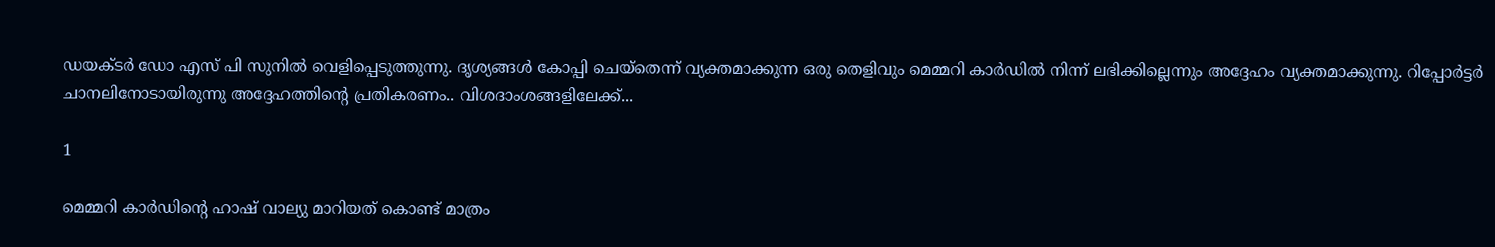ഡയക്ടര്‍ ഡോ എസ് പി സുനില്‍ വെളിപ്പെടുത്തുന്നു. ദൃശ്യങ്ങള്‍ കോപ്പി ചെയ്‌തെന്ന് വ്യക്തമാക്കുന്ന ഒരു തെളിവും മെമ്മറി കാര്‍ഡില്‍ നിന്ന് ലഭിക്കില്ലെന്നും അദ്ദേഹം വ്യക്തമാക്കുന്നു. റിപ്പോര്‍ട്ടര്‍ ചാനലിനോടായിരുന്നു അദ്ദേഹത്തിന്റെ പ്രതികരണം.. വിശദാംശങ്ങളിലേക്ക്...

1

മെമ്മറി കാര്‍ഡിന്റെ ഹാഷ് വാല്യു മാറിയത് കൊണ്ട് മാത്രം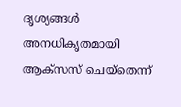ദൃശ്യങ്ങള്‍ അനധികൃതമായി ആക്‌സസ് ചെയ്‌തെന്ന്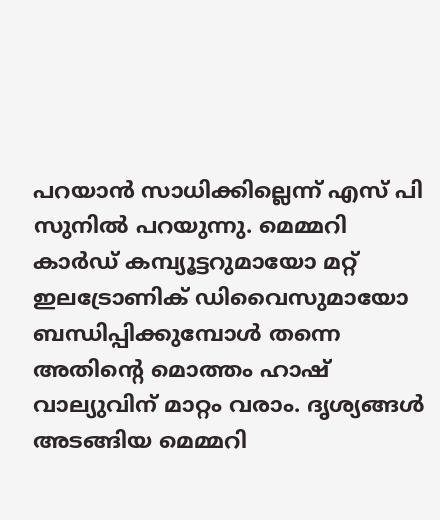പറയാന്‍ സാധിക്കില്ലെന്ന് എസ് പി സുനില്‍ പറയുന്നു. മെമ്മറി കാര്‍ഡ് കമ്പ്യൂട്ടറുമായോ മറ്റ് ഇലട്രോണിക് ഡിവൈസുമായോ ബന്ധിപ്പിക്കുമ്പോള്‍ തന്നെ അതിന്റെ മൊത്തം ഹാഷ് വാല്യുവിന് മാറ്റം വരാം. ദൃശ്യങ്ങള്‍ അടങ്ങിയ മെമ്മറി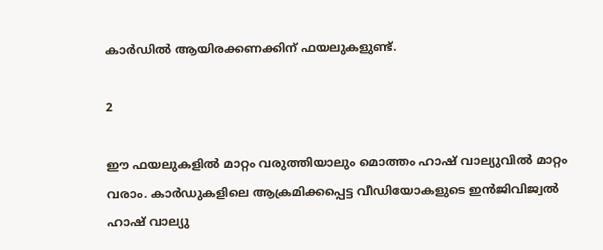കാര്‍ഡില്‍ ആയിരക്കണക്കിന് ഫയലുകളുണ്ട്.

2

ഈ ഫയലുകളില്‍ മാറ്റം വരുത്തിയാലും മൊത്തം ഹാഷ് വാല്യുവില്‍ മാറ്റം വരാം. കാര്‍ഡുകളിലെ ആക്രമിക്കപ്പെട്ട വീഡിയോകളുടെ ഇന്‍ജിവിജ്വല്‍ ഹാഷ് വാല്യു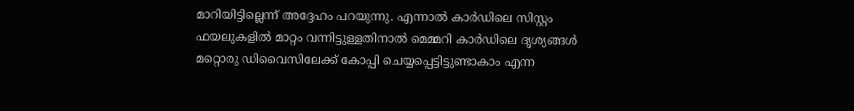മാറിയിട്ടില്ലെന്ന് അദ്ദേഹം പറയുന്നു. എന്നാല്‍ കാര്‍ഡിലെ സിസ്റ്റം ഫയലുകളില്‍ മാറ്റം വന്നിട്ടുള്ളതിനാല്‍ മെമ്മറി കാര്‍ഡിലെ ദൃശ്യങ്ങള്‍ മറ്റൊരു ഡിവൈസിലേക്ക് കോപ്പി ചെയ്യപ്പെട്ടിട്ടുണ്ടാകാം എന്ന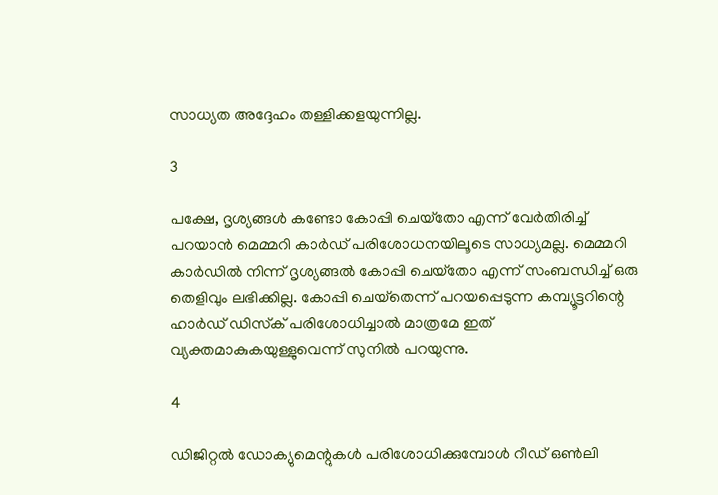സാധ്യത അദ്ദേഹം തള്ളിക്കളയുന്നില്ല.

3

പക്ഷേ, ദൃശ്യങ്ങള്‍ കണ്ടോ കോപ്പി ചെയ്‌തോ എന്ന് വേര്‍തിരിച്ച് പറയാന്‍ മെമ്മറി കാര്‍ഡ് പരിശോധനയിലൂടെ സാധ്യമല്ല. മെമ്മറി കാര്‍ഡില്‍ നിന്ന് ദൃശ്യങ്ങല്‍ കോപ്പി ചെയ്‌തോ എന്ന് സംബന്ധിച്ച് ഒരു തെളിവും ലഭിക്കില്ല. കോപ്പി ചെയ്‌തെന്ന് പറയപ്പെടുന്ന കമ്പ്യൂട്ടറിന്റെ ഹാര്‍ഡ് ഡിസ്‌ക് പരിശോധിച്ചാല്‍ മാത്രമേ ഇത് വ്യക്തമാകുകയുള്ളുവെന്ന് സുനില്‍ പറയുന്നു.

4

ഡിജിറ്റല്‍ ഡോക്യുമെന്റുകള്‍ പരിശോധിക്കുമ്പോള്‍ റീഡ് ഒണ്‍ലി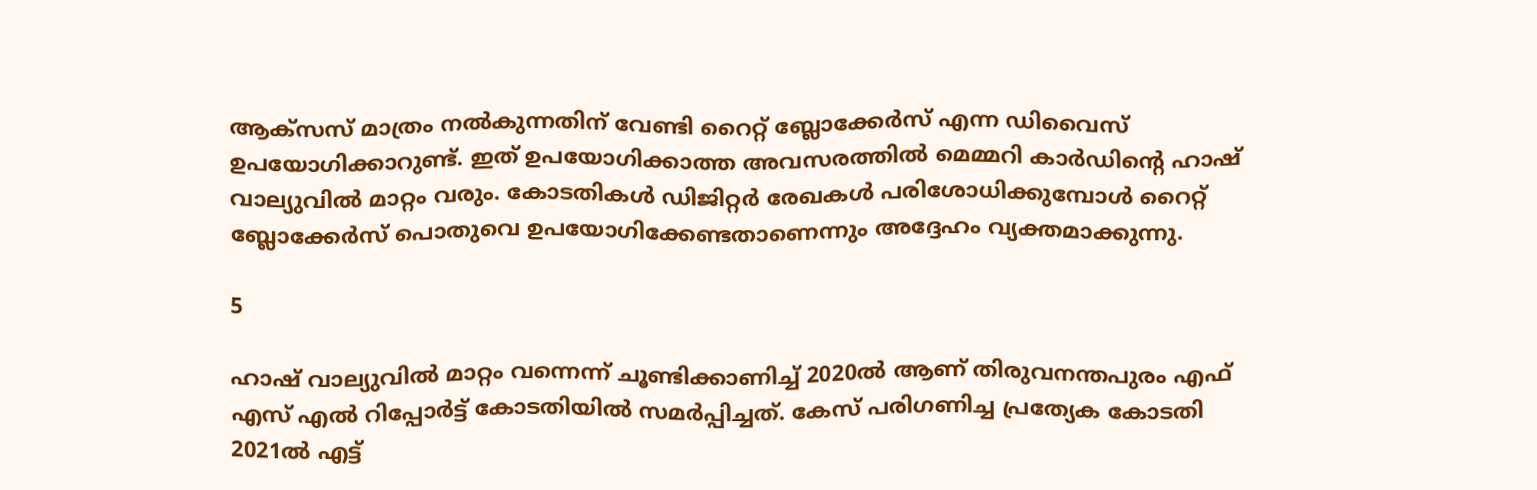ആക്‌സസ് മാത്രം നല്‍കുന്നതിന് വേണ്ടി റൈറ്റ് ബ്ലോക്കേര്‍സ് എന്ന ഡിവൈസ് ഉപയോഗിക്കാറുണ്ട്. ഇത് ഉപയോഗിക്കാത്ത അവസരത്തില്‍ മെമ്മറി കാര്‍ഡിന്റെ ഹാഷ് വാല്യുവില്‍ മാറ്റം വരും. കോടതികള്‍ ഡിജിറ്റര്‍ രേഖകള്‍ പരിശോധിക്കുമ്പോള്‍ റൈറ്റ് ബ്ലോക്കേര്‍സ് പൊതുവെ ഉപയോഗിക്കേണ്ടതാണെന്നും അദ്ദേഹം വ്യക്തമാക്കുന്നു.

5

ഹാഷ് വാല്യുവില്‍ മാറ്റം വന്നെന്ന് ചൂണ്ടിക്കാണിച്ച് 2020ല്‍ ആണ് തിരുവനന്തപുരം എഫ് എസ് എല്‍ റിപ്പോര്‍ട്ട് കോടതിയില്‍ സമര്‍പ്പിച്ചത്. കേസ് പരിഗണിച്ച പ്രത്യേക കോടതി 2021ല്‍ എട്ട്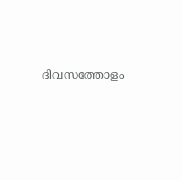ദിവസത്തോളം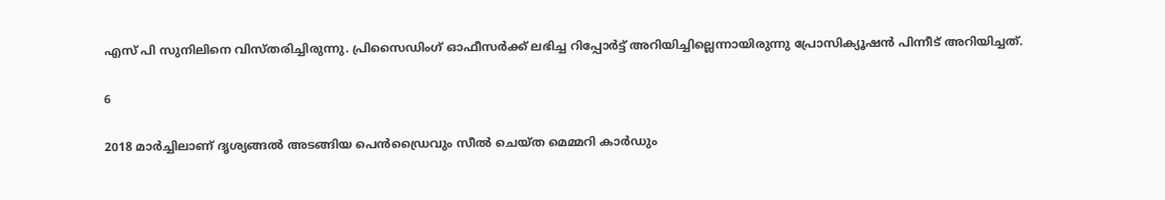എസ് പി സുനിലിനെ വിസ്തരിച്ചിരുന്നു. പ്രിസൈഡിംഗ് ഓഫീസര്‍ക്ക് ലഭിച്ച റിപ്പോര്‍ട്ട് അറിയിച്ചില്ലെന്നായിരുന്നു പ്രോസിക്യൂഷന്‍ പിന്നീട് അറിയിച്ചത്.

6

2018 മാര്‍ച്ചിലാണ് ദൃശ്യങ്ങല്‍ അടങ്ങിയ പെന്‍ഡ്രൈവും സീല്‍ ചെയ്ത മെമ്മറി കാര്‍ഡും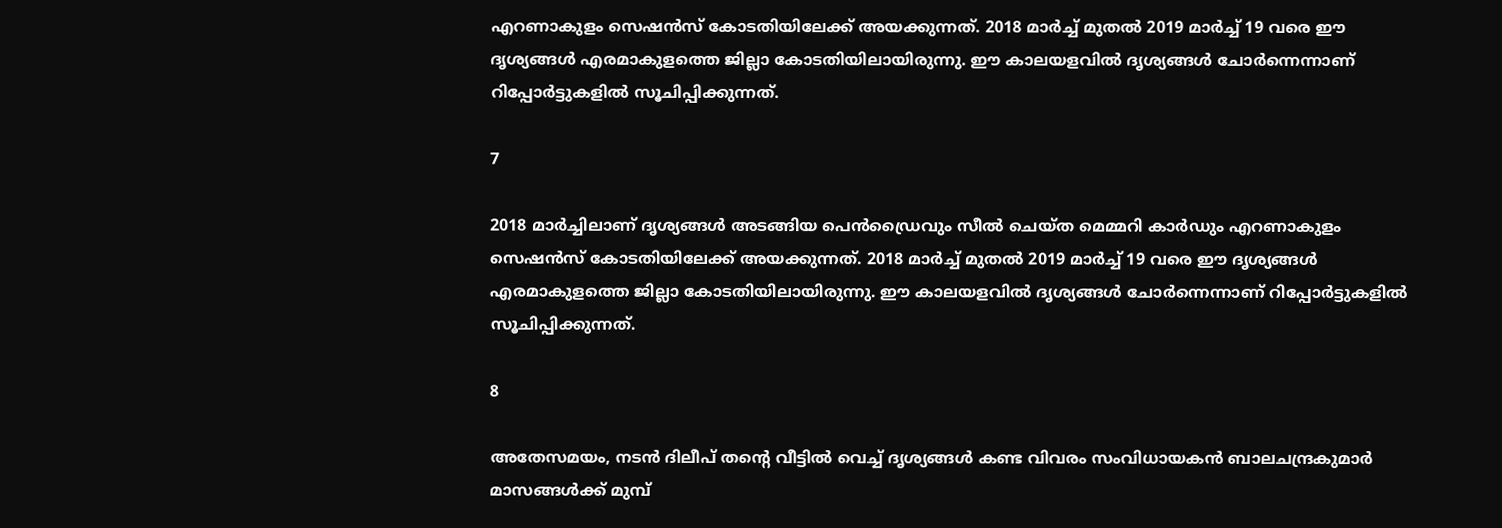എറണാകുളം സെഷന്‍സ് കോടതിയിലേക്ക് അയക്കുന്നത്. 2018 മാര്‍ച്ച് മുതല്‍ 2019 മാര്‍ച്ച് 19 വരെ ഈ ദൃശ്യങ്ങള്‍ എരമാകുളത്തെ ജില്ലാ കോടതിയിലായിരുന്നു. ഈ കാലയളവില്‍ ദൃശ്യങ്ങള്‍ ചോര്‍ന്നെന്നാണ് റിപ്പോര്‍ട്ടുകളില്‍ സൂചിപ്പിക്കുന്നത്.

7

2018 മാര്‍ച്ചിലാണ് ദൃശ്യങ്ങള്‍ അടങ്ങിയ പെന്‍ഡ്രൈവും സീല്‍ ചെയ്ത മെമ്മറി കാര്‍ഡും എറണാകുളം സെഷന്‍സ് കോടതിയിലേക്ക് അയക്കുന്നത്. 2018 മാര്‍ച്ച് മുതല്‍ 2019 മാര്‍ച്ച് 19 വരെ ഈ ദൃശ്യങ്ങള്‍ എരമാകുളത്തെ ജില്ലാ കോടതിയിലായിരുന്നു. ഈ കാലയളവില്‍ ദൃശ്യങ്ങള്‍ ചോര്‍ന്നെന്നാണ് റിപ്പോര്‍ട്ടുകളില്‍ സൂചിപ്പിക്കുന്നത്.

8

അതേസമയം, നടന്‍ ദിലീപ് തന്റെ വീട്ടില്‍ വെച്ച് ദൃശ്യങ്ങള്‍ കണ്ട വിവരം സംവിധായകന്‍ ബാലചന്ദ്രകുമാര്‍ മാസങ്ങള്‍ക്ക് മുമ്പ്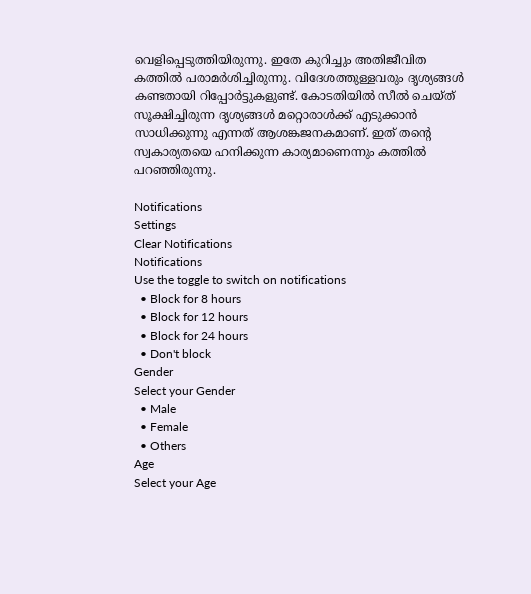വെളിപ്പെടുത്തിയിരുന്നു. ഇതേ കുറിച്ചും അതിജീവിത കത്തില്‍ പരാമര്‍ശിച്ചിരുന്നു. വിദേശത്തുള്ളവരും ദൃശ്യങ്ങള്‍ കണ്ടതായി റിപ്പോര്‍ട്ടുകളുണ്ട്. കോടതിയില്‍ സീല്‍ ചെയ്ത് സൂക്ഷിച്ചിരുന്ന ദൃശ്യങ്ങള്‍ മറ്റൊരാള്‍ക്ക് എടുക്കാന്‍ സാധിക്കുന്നു എന്നത് ആശങ്കജനകമാണ്. ഇത് തന്റെ സ്വകാര്യതയെ ഹനിക്കുന്ന കാര്യമാണെന്നും കത്തില്‍ പറഞ്ഞിരുന്നു.

Notifications
Settings
Clear Notifications
Notifications
Use the toggle to switch on notifications
  • Block for 8 hours
  • Block for 12 hours
  • Block for 24 hours
  • Don't block
Gender
Select your Gender
  • Male
  • Female
  • Others
Age
Select your Age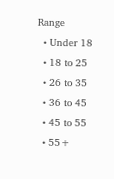Range
  • Under 18
  • 18 to 25
  • 26 to 35
  • 36 to 45
  • 45 to 55
  • 55+